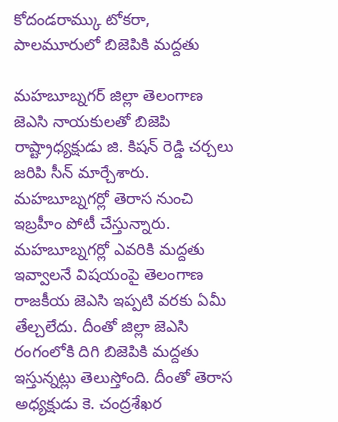కోదండరామ్కు టోకరా, పాలమూరులో బిజెపికి మద్దతు

మహబూబ్నగర్ జిల్లా తెలంగాణ జెఎసి నాయకులతో బిజెపి రాష్ట్రాధ్యక్షుడు జి. కిషన్ రెడ్డి చర్చలు జరిపి సీన్ మార్చేశారు. మహబూబ్నగర్లో తెరాస నుంచి ఇబ్రహీం పోటీ చేస్తున్నారు. మహబూబ్నగర్లో ఎవరికి మద్దతు ఇవ్వాలనే విషయంపై తెలంగాణ రాజకీయ జెఎసి ఇప్పటి వరకు ఏమీ తేల్చలేదు. దీంతో జిల్లా జెఎసి రంగంలోకి దిగి బిజెపికి మద్దతు ఇస్తున్నట్లు తెలుస్తోంది. దీంతో తెరాస అధ్యక్షుడు కె. చంద్రశేఖర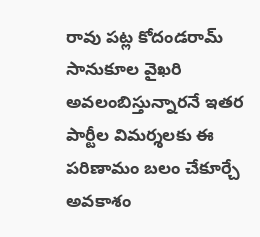రావు పట్ల కోదండరామ్ సానుకూల వైఖరి అవలంబిస్తున్నారనే ఇతర పార్టీల విమర్శలకు ఈ పరిణామం బలం చేకూర్చే అవకాశం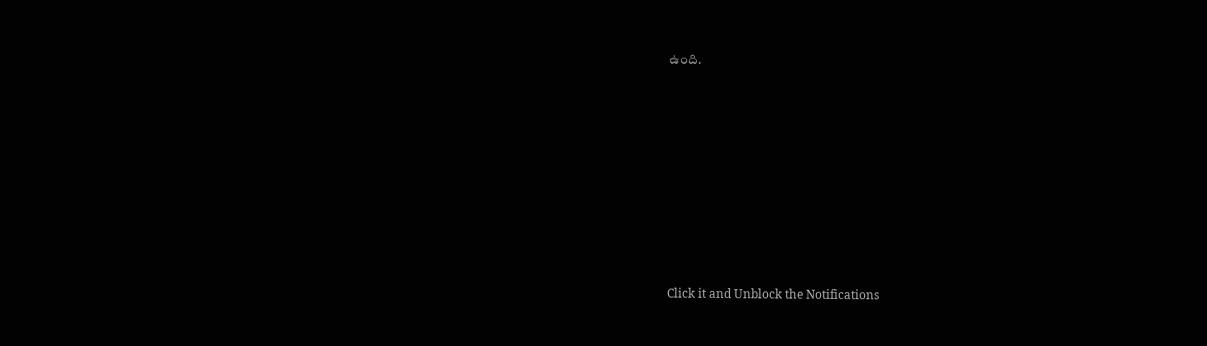ఉంది.












Click it and Unblock the Notifications